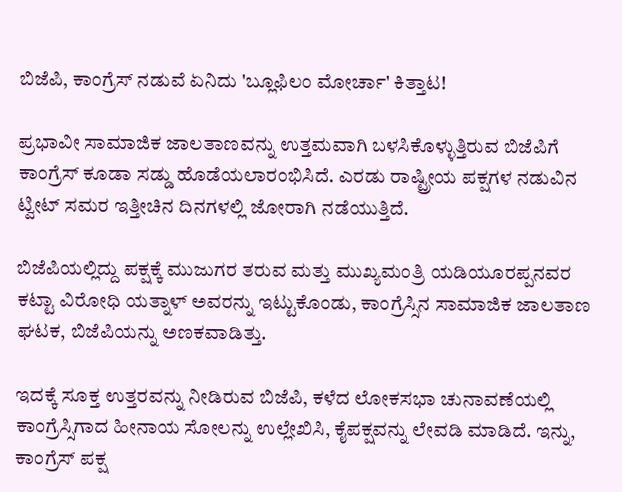ಬಿಜೆಪಿ, ಕಾಂಗ್ರೆಸ್ ನಡುವೆ ಏನಿದು 'ಬ್ಲೂಫಿಲಂ ಮೋರ್ಚಾ' ಕಿತ್ತಾಟ!

ಪ್ರಭಾವೀ ಸಾಮಾಜಿಕ ಜಾಲತಾಣವನ್ನು ಉತ್ತಮವಾಗಿ ಬಳಸಿಕೊಳ್ಳುತ್ತಿರುವ ಬಿಜೆಪಿಗೆ ಕಾಂಗ್ರೆಸ್ ಕೂಡಾ ಸಡ್ಡು ಹೊಡೆಯಲಾರಂಭಿಸಿದೆ. ಎರಡು ರಾಷ್ಟ್ರೀಯ ಪಕ್ಷಗಳ ನಡುವಿನ ಟ್ವೀಟ್ ಸಮರ ಇತ್ತೀಚಿನ ದಿನಗಳಲ್ಲಿ ಜೋರಾಗಿ ನಡೆಯುತ್ತಿದೆ.

ಬಿಜೆಪಿಯಲ್ಲಿದ್ದು ಪಕ್ಷಕ್ಕೆ ಮುಜುಗರ ತರುವ ಮತ್ತು ಮುಖ್ಯಮಂತ್ರಿ ಯಡಿಯೂರಪ್ಪನವರ ಕಟ್ಟಾ ವಿರೋಧಿ ಯತ್ನಾಳ್ ಅವರನ್ನು ಇಟ್ಟುಕೊಂಡು, ಕಾಂಗ್ರೆಸ್ಸಿನ ಸಾಮಾಜಿಕ ಜಾಲತಾಣ ಘಟಕ, ಬಿಜೆಪಿಯನ್ನು ಅಣಕವಾಡಿತ್ತು.

ಇದಕ್ಕೆ ಸೂಕ್ತ ಉತ್ತರವನ್ನು ನೀಡಿರುವ ಬಿಜೆಪಿ, ಕಳೆದ ಲೋಕಸಭಾ ಚುನಾವಣೆಯಲ್ಲಿ ಕಾಂಗ್ರೆಸ್ಸಿಗಾದ ಹೀನಾಯ ಸೋಲನ್ನು ಉಲ್ಲೇಖಿಸಿ, ಕೈಪಕ್ಷವನ್ನು ಲೇವಡಿ ಮಾಡಿದೆ. ಇನ್ನು, ಕಾಂಗ್ರೆಸ್ ಪಕ್ಷ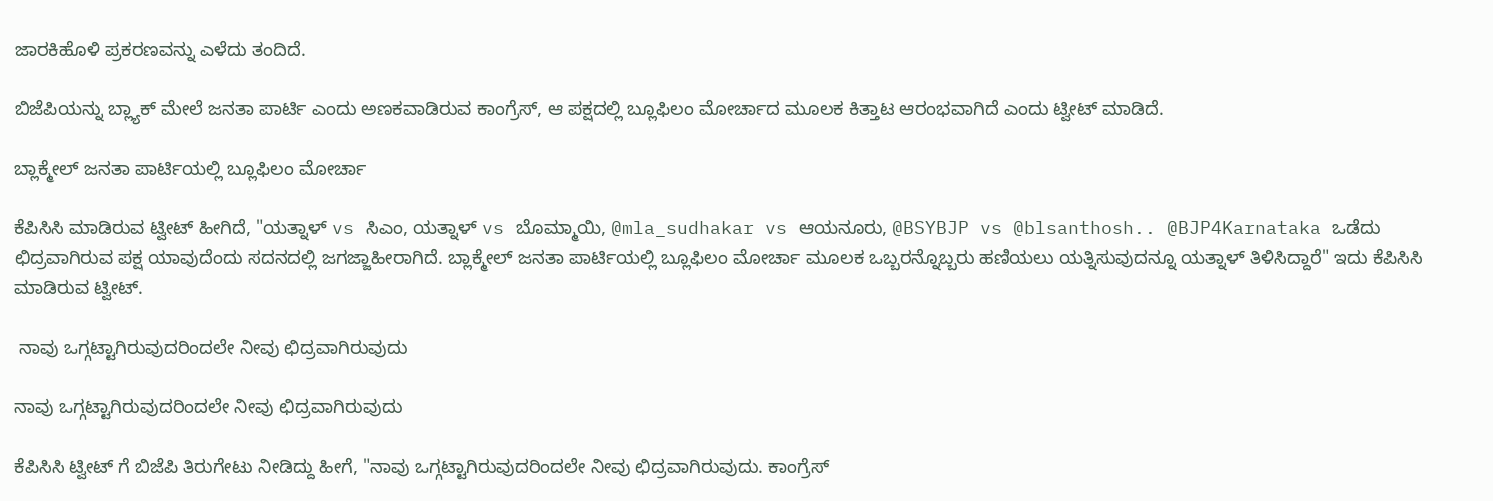ಜಾರಕಿಹೊಳಿ ಪ್ರಕರಣವನ್ನು ಎಳೆದು ತಂದಿದೆ.

ಬಿಜೆಪಿಯನ್ನು ಬ್ಲ್ಯಾಕ್ ಮೇಲೆ ಜನತಾ ಪಾರ್ಟಿ ಎಂದು ಅಣಕವಾಡಿರುವ ಕಾಂಗ್ರೆಸ್, ಆ ಪಕ್ಷದಲ್ಲಿ ಬ್ಲೂಫಿಲಂ ಮೋರ್ಚಾದ ಮೂಲಕ ಕಿತ್ತಾಟ ಆರಂಭವಾಗಿದೆ ಎಂದು ಟ್ವೀಟ್ ಮಾಡಿದೆ.

ಬ್ಲಾಕ್ಮೇಲ್ ಜನತಾ ಪಾರ್ಟಿಯಲ್ಲಿ ಬ್ಲೂಫಿಲಂ ಮೋರ್ಚಾ

ಕೆಪಿಸಿಸಿ ಮಾಡಿರುವ ಟ್ವೀಟ್ ಹೀಗಿದೆ, "ಯತ್ನಾಳ್ vs ಸಿಎಂ, ಯತ್ನಾಳ್ vs ಬೊಮ್ಮಾಯಿ, @mla_sudhakar vs ಆಯನೂರು, @BSYBJP vs @blsanthosh.. @BJP4Karnataka ಒಡೆದು ಛಿದ್ರವಾಗಿರುವ ಪಕ್ಷ ಯಾವುದೆಂದು ಸದನದಲ್ಲಿ ಜಗಜ್ಜಾಹೀರಾಗಿದೆ. ಬ್ಲಾಕ್ಮೇಲ್ ಜನತಾ ಪಾರ್ಟಿಯಲ್ಲಿ ಬ್ಲೂಫಿಲಂ ಮೋರ್ಚಾ ಮೂಲಕ ಒಬ್ಬರನ್ನೊಬ್ಬರು ಹಣಿಯಲು ಯತ್ನಿಸುವುದನ್ನೂ ಯತ್ನಾಳ್ ತಿಳಿಸಿದ್ದಾರೆ" ಇದು ಕೆಪಿಸಿಸಿ ಮಾಡಿರುವ ಟ್ವೀಟ್.

 ನಾವು ಒಗ್ಗಟ್ಟಾಗಿರುವುದರಿಂದಲೇ ನೀವು ಛಿದ್ರವಾಗಿರುವುದು

ನಾವು ಒಗ್ಗಟ್ಟಾಗಿರುವುದರಿಂದಲೇ ನೀವು ಛಿದ್ರವಾಗಿರುವುದು

ಕೆಪಿಸಿಸಿ ಟ್ವೀಟ್ ಗೆ ಬಿಜೆಪಿ ತಿರುಗೇಟು ನೀಡಿದ್ದು ಹೀಗೆ, "ನಾವು ಒಗ್ಗಟ್ಟಾಗಿರುವುದರಿಂದಲೇ ನೀವು ಛಿದ್ರವಾಗಿರುವುದು. ಕಾಂಗ್ರೆಸ್‌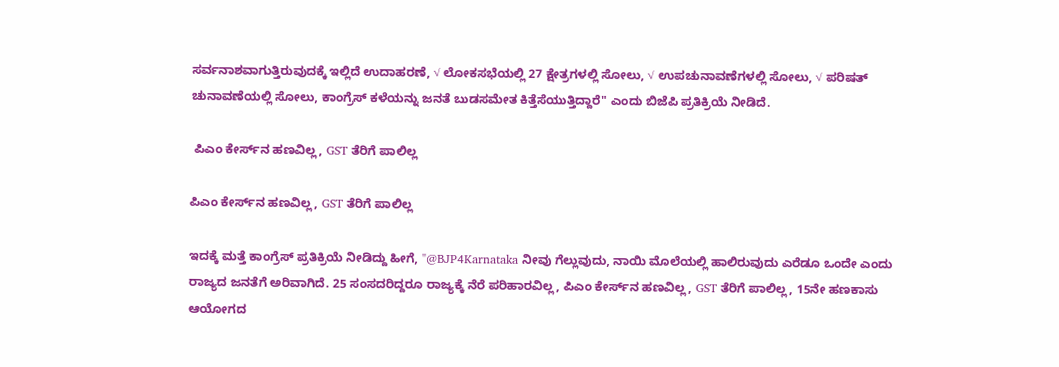ಸರ್ವನಾಶವಾಗುತ್ತಿರುವುದಕ್ಕೆ ಇಲ್ಲಿದೆ ಉದಾಹರಣೆ, √ ಲೋಕಸಭೆಯಲ್ಲಿ 27 ಕ್ಷೇತ್ರಗಳಲ್ಲಿ ಸೋಲು, √ ಉಪಚುನಾವಣೆಗಳಲ್ಲಿ ಸೋಲು, √ ಪರಿಷತ್‌ ಚುನಾವಣೆಯಲ್ಲಿ ಸೋಲು, ಕಾಂಗ್ರೆಸ್ ಕಳೆಯನ್ನು ಜನತೆ ಬುಡಸಮೇತ ಕಿತ್ತೆಸೆಯುತ್ತಿದ್ದಾರೆ" ಎಂದು ಬಿಜೆಪಿ ಪ್ರತಿಕ್ರಿಯೆ ನೀಡಿದೆ.

 ಪಿಎಂ ಕೇರ್ಸ್‌ನ ಹಣವಿಲ್ಲ, GST ತೆರಿಗೆ ಪಾಲಿಲ್ಲ

ಪಿಎಂ ಕೇರ್ಸ್‌ನ ಹಣವಿಲ್ಲ, GST ತೆರಿಗೆ ಪಾಲಿಲ್ಲ

ಇದಕ್ಕೆ ಮತ್ತೆ ಕಾಂಗ್ರೆಸ್ ಪ್ರತಿಕ್ರಿಯೆ ನೀಡಿದ್ದು ಹೀಗೆ, "@BJP4Karnataka ನೀವು ಗೆಲ್ಲುವುದು, ನಾಯಿ ಮೊಲೆಯಲ್ಲಿ ಹಾಲಿರುವುದು ಎರೆಡೂ ಒಂದೇ ಎಂದು ರಾಜ್ಯದ ಜನತೆಗೆ ಅರಿವಾಗಿದೆ. 25 ಸಂಸದರಿದ್ದರೂ ರಾಜ್ಯಕ್ಕೆ ನೆರೆ ಪರಿಹಾರವಿಲ್ಲ, ಪಿಎಂ ಕೇರ್ಸ್‌ನ ಹಣವಿಲ್ಲ, GST ತೆರಿಗೆ ಪಾಲಿಲ್ಲ, 15ನೇ ಹಣಕಾಸು ಆಯೋಗದ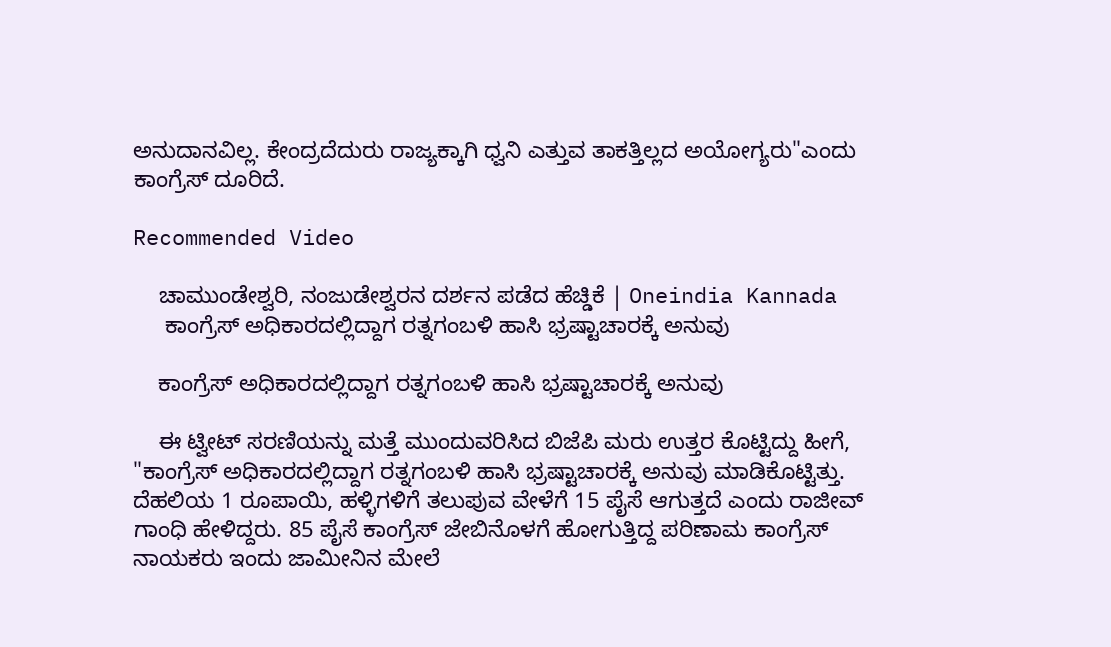ಅನುದಾನವಿಲ್ಲ. ಕೇಂದ್ರದೆದುರು ರಾಜ್ಯಕ್ಕಾಗಿ ಧ್ವನಿ ಎತ್ತುವ ತಾಕತ್ತಿಲ್ಲದ ಅಯೋಗ್ಯರು"ಎಂದು ಕಾಂಗ್ರೆಸ್ ದೂರಿದೆ.

Recommended Video

    ಚಾಮುಂಡೇಶ್ವರಿ, ನಂಜುಡೇಶ್ವರನ ದರ್ಶನ ಪಡೆದ ಹೆಚ್ಡಿಕೆ | Oneindia Kannada
     ಕಾಂಗ್ರೆಸ್ ಅಧಿಕಾರದಲ್ಲಿದ್ದಾಗ ರತ್ನಗಂಬಳಿ ಹಾಸಿ ಭ್ರಷ್ಟಾಚಾರಕ್ಕೆ ಅನುವು

    ಕಾಂಗ್ರೆಸ್ ಅಧಿಕಾರದಲ್ಲಿದ್ದಾಗ ರತ್ನಗಂಬಳಿ ಹಾಸಿ ಭ್ರಷ್ಟಾಚಾರಕ್ಕೆ ಅನುವು

    ಈ ಟ್ವೀಟ್ ಸರಣಿಯನ್ನು ಮತ್ತೆ ಮುಂದುವರಿಸಿದ ಬಿಜೆಪಿ ಮರು ಉತ್ತರ ಕೊಟ್ಟಿದ್ದು ಹೀಗೆ, "ಕಾಂಗ್ರೆಸ್ ಅಧಿಕಾರದಲ್ಲಿದ್ದಾಗ ರತ್ನಗಂಬಳಿ ಹಾಸಿ ಭ್ರಷ್ಟಾಚಾರಕ್ಕೆ ಅನುವು ಮಾಡಿಕೊಟ್ಟಿತ್ತು. ದೆಹಲಿಯ 1 ರೂಪಾಯಿ, ಹಳ್ಳಿಗಳಿಗೆ ತಲುಪುವ ವೇಳೆಗೆ 15 ಪೈಸೆ ಆಗುತ್ತದೆ ಎಂದು ರಾಜೀವ್‌ ಗಾಂಧಿ ಹೇಳಿದ್ದರು. 85 ಪೈಸೆ ಕಾಂಗ್ರೆಸ್‌ ಜೇಬಿನೊಳಗೆ ಹೋಗುತ್ತಿದ್ದ ಪರಿಣಾಮ ಕಾಂಗ್ರೆಸ್‌ ನಾಯಕರು ಇಂದು ಜಾಮೀನಿನ ಮೇಲೆ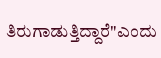ತಿರುಗಾಡುತ್ತಿದ್ದಾರೆ"ಎಂದು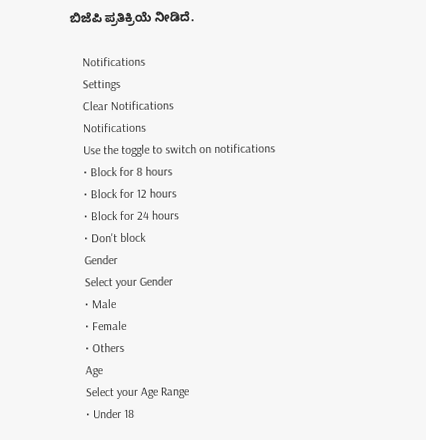ಬಿಜೆಪಿ ಪ್ರತಿಕ್ರಿಯೆ ನೀಡಿದೆ.

    Notifications
    Settings
    Clear Notifications
    Notifications
    Use the toggle to switch on notifications
    • Block for 8 hours
    • Block for 12 hours
    • Block for 24 hours
    • Don't block
    Gender
    Select your Gender
    • Male
    • Female
    • Others
    Age
    Select your Age Range
    • Under 18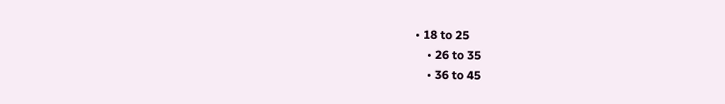• 18 to 25
    • 26 to 35
    • 36 to 45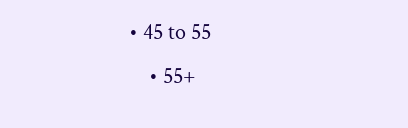• 45 to 55
    • 55+